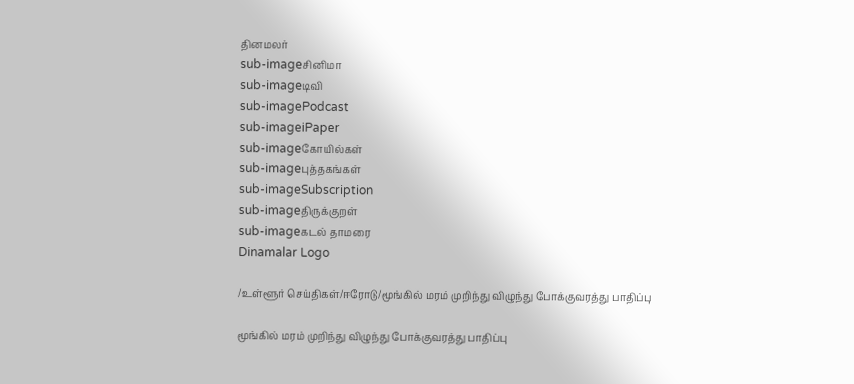தினமலர்
sub-imageசினிமா
sub-imageடிவி
sub-imagePodcast
sub-imageiPaper
sub-imageகோயில்கள்
sub-imageபுத்தகங்கள்
sub-imageSubscription
sub-imageதிருக்குறள்
sub-imageகடல் தாமரை
Dinamalar Logo

/உள்ளூர் செய்திகள்/ஈரோடு/மூங்கில் மரம் முறிந்து விழுந்து போக்குவரத்து பாதிப்பு

மூங்கில் மரம் முறிந்து விழுந்து போக்குவரத்து பாதிப்பு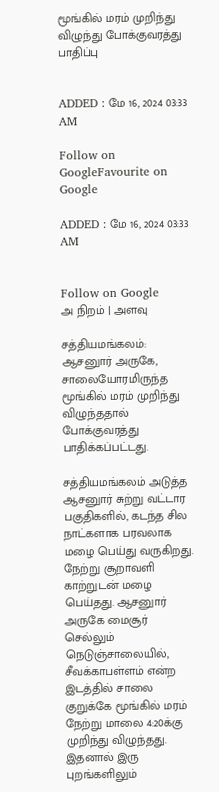மூங்கில் மரம் முறிந்து விழுந்து போக்குவரத்து பாதிப்பு


ADDED : மே 16, 2024 03:33 AM

Follow on GoogleFavourite on Google

ADDED : மே 16, 2024 03:33 AM


Follow on Google
அ நிறம் | அளவு

சத்தியமங்கலம்: ஆசனுார் அருகே, சாலையோரமிருந்த மூங்கில் மரம் முறிந்து விழுந்ததால் போக்குவரத்து பாதிக்கப்பட்டது.

சத்தியமங்கலம் அடுத்த ஆசனுார் சுற்று வட்டார பகுதிகளில், கடந்த சில நாட்களாக பரவலாக மழை பெய்து வருகிறது. நேற்று சூறாவளி காற்றுடன் மழை பெய்தது. ஆசனுார் அருகே மைசூர் செல்லும் நெடுஞ்சாலையில், சீவக்காபள்ளம் என்ற இடத்தில் சாலை குறுக்கே மூங்கில் மரம் நேற்று மாலை 4:20க்கு முறிந்து விழுந்தது. இதனால் இரு புறங்களிலும்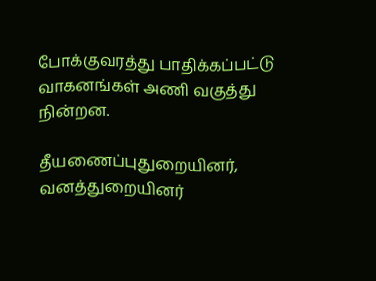போக்குவரத்து பாதிக்கப்பட்டு வாகனங்கள் அணி வகுத்து நின்றன.

தீயணைப்புதுறையினர், வனத்துறையினர்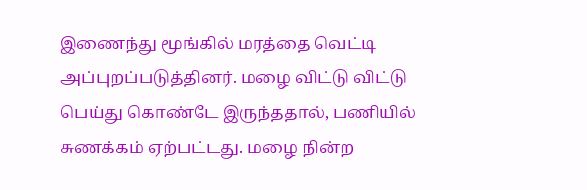இணைந்து மூங்கில் மரத்தை வெட்டி அப்புறப்படுத்தினர். மழை விட்டு விட்டு பெய்து கொண்டே இருந்ததால், பணியில் சுணக்கம் ஏற்பட்டது. மழை நின்ற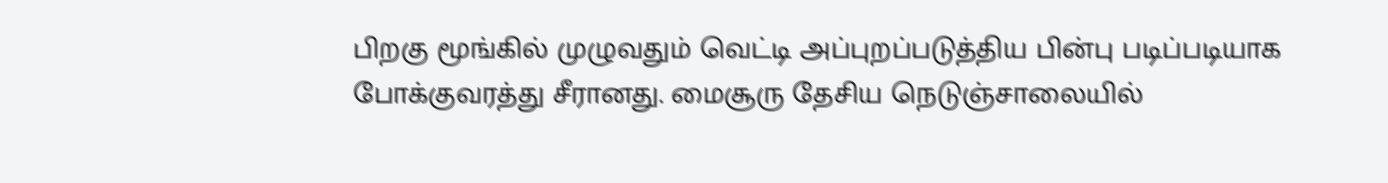பிறகு மூங்கில் முழுவதும் வெட்டி அப்புறப்படுத்திய பின்பு படிப்படியாக போக்குவரத்து சீரானது. மைசூரு தேசிய நெடுஞ்சாலையில்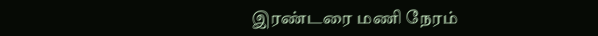இரண்டரை மணி நேரம்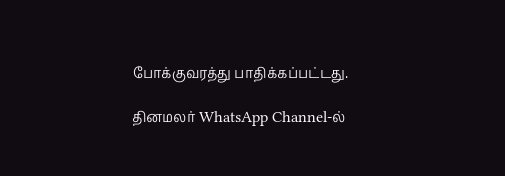போக்குவரத்து பாதிக்கப்பட்டது.

தினமலர் WhatsApp Channel-ல்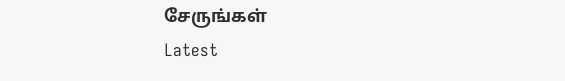சேருங்கள்
Latest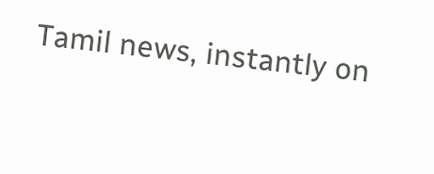Tamil news, instantly on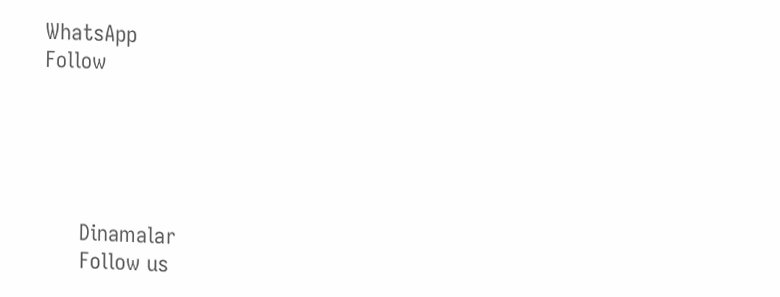WhatsApp
Follow





      Dinamalar
      Follow us